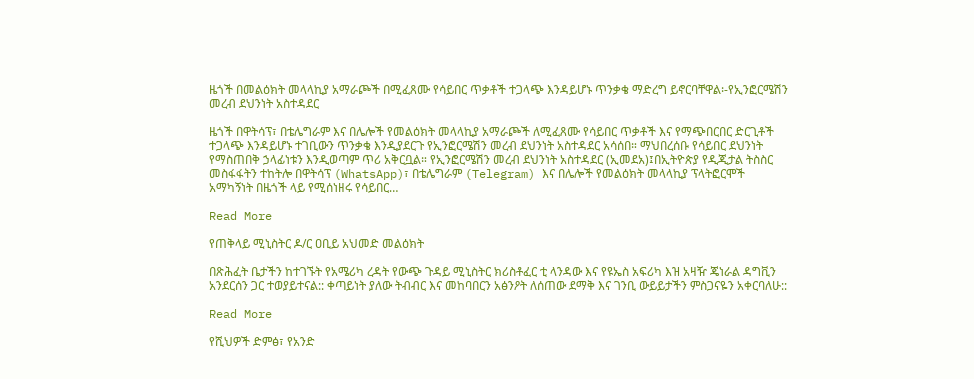ዜጎች በመልዕክት መላላኪያ አማራጮች በሚፈጸሙ የሳይበር ጥቃቶች ተጋላጭ እንዳይሆኑ ጥንቃቄ ማድረግ ይኖርባቸዋል፡-የኢንፎርሜሽን መረብ ደህንነት አስተዳደር

ዜጎች በዋትሳፕ፣ በቴሌግራም እና በሌሎች የመልዕክት መላላኪያ አማራጮች ለሚፈጸሙ የሳይበር ጥቃቶች እና የማጭበርበር ድርጊቶች ተጋላጭ እንዳይሆኑ ተገቢውን ጥንቃቄ እንዲያደርጉ የኢንፎርሜሽን መረብ ደህንነት አስተዳደር አሳሰበ። ማህበረሰቡ የሳይበር ደህንነት የማስጠበቅ ኃላፊነቱን እንዲወጣም ጥሪ አቅርቧል። የኢንፎርሜሽን መረብ ደህንነት አስተዳደር (ኢመደአ)፤በኢትዮጵያ የዲጂታል ትስስር መስፋፋትን ተከትሎ በዋትሳፕ (WhatsApp)፣ በቴሌግራም (Telegram) እና በሌሎች የመልዕክት መላላኪያ ፕላትፎርሞች አማካኝነት በዜጎች ላይ የሚሰነዘሩ የሳይበር…

Read More

የጠቅላይ ሚኒስትር ዶ/ር ዐቢይ አህመድ መልዕክት

በጽሕፈት ቤታችን ከተገኙት የአሜሪካ ረዳት የውጭ ጉዳይ ሚኒስትር ክሪስቶፈር ቲ ላንዳው እና የዩኤስ አፍሪካ እዝ አዛዥ ጄነራል ዳግቪን አንደርሰን ጋር ተወያይተናል:: ቀጣይነት ያለው ትብብር እና መከባበርን አፅንዖት ለሰጠው ደማቅ እና ገንቢ ውይይታችን ምስጋናዬን አቀርባለሁ::

Read More

የሺህዎች ድምፅ፣ የአንድ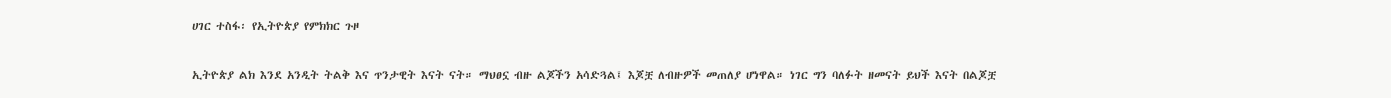ሀገር ተስፋ፡ የኢትዮጵያ የምክክር ጉዞ

ኢትዮጵያ ልክ እንደ አንዲት ትልቅ እና ጥንታዊት እናት ናት። ማህፀኗ ብዙ ልጆችን አሳድጓል፤ እጆቿ ለብዙዎች መጠለያ ሆነዋል። ነገር ግን ባለፉት ዘመናት ይህች እናት በልጆቿ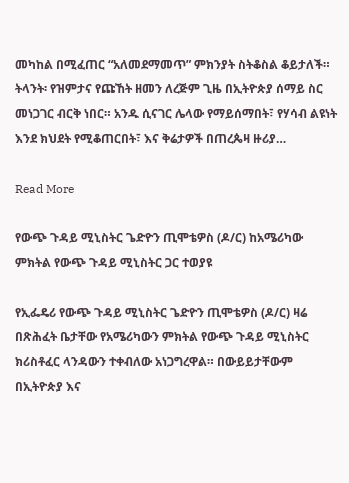መካከል በሚፈጠር “አለመደማመጥ” ምክንያት ስትቆስል ቆይታለች። ትላንት፡ የዝምታና የጩኸት ዘመን ለረጅም ጊዜ በኢትዮጵያ ሰማይ ስር መነጋገር ብርቅ ነበር። አንዱ ሲናገር ሌላው የማይሰማበት፣ የሃሳብ ልዩነት እንደ ክህደት የሚቆጠርበት፣ እና ቅሬታዎች በጠረጴዛ ዙሪያ…

Read More

የውጭ ጉዳይ ሚኒስትር ጌድዮን ጢሞቴዎስ (ዶ/ር) ከአሜሪካው ምክትል የውጭ ጉዳይ ሚኒስትር ጋር ተወያዩ

የኢፌዴሪ የውጭ ጉዳይ ሚኒስትር ጌድዮን ጢሞቴዎስ (ዶ/ር) ዛሬ በጽሕፈት ቤታቸው የአሜሪካውን ምክትል የውጭ ጉዳይ ሚኒስትር ክሪስቶፈር ላንዳውን ተቀብለው አነጋግረዋል። በውይይታቸውም በኢትዮጵያ እና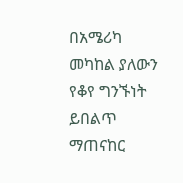በአሜሪካ መካከል ያለውን የቆየ ግንኙነት ይበልጥ ማጠናከር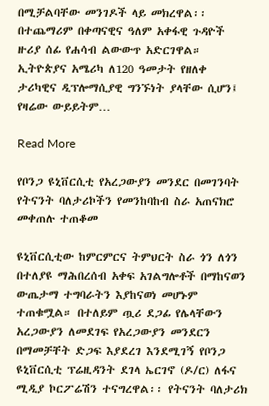በሚቻልባቸው መንገዶች ላይ መክረዋል፡፡ በተጨማሪም በቀጣናዊና ዓለም አቀፋዊ ጉዳዮች ዙሪያ ሰፊ የሐሳብ ልውውጥ አድርገዋል። ኢትዮጵያና አሜሪካ ለ120 ዓመታት የዘለቀ ታሪካዊና ዲፕሎማሲያዊ ግንኙነት ያላቸው ሲሆን፤ የዛሬው ውይይትም…

Read More

የቦንጋ ዩኒቨርሲቲ የአረጋውያን መንደር በመገንባት የትናንት ባለታሪኮችን የመንከባከብ ስራ አጠናክሮ መቀጠሉ ተጠቆመ

ዩኒቨርሲቲው ከምርምርና ትምህርት ስራ ጎን ለጎን በተለያዩ ማሕበረሰብ አቀፍ አገልግሎቶች በማከናወን ውጤታማ ተግባራትን እያከናወነ መሆኑም ተጠቁሟል። በተለይም ጧሪ ደጋፊ የሌላቸውን አረጋውያን ለመደገፍ የአረጋውያን መንደርን በማመቻቸት ድጋፍ እያደረገ እንደሚገኝ የቦንጋ ዩኒቨርሲቲ ፕሬዚዳንት ደገላ ኤርገኖ (ዶ/ር) ለፋና ሚዲያ ኮርፖሬሽን ተናግረዋል፡፡ የትናንት ባለታሪክ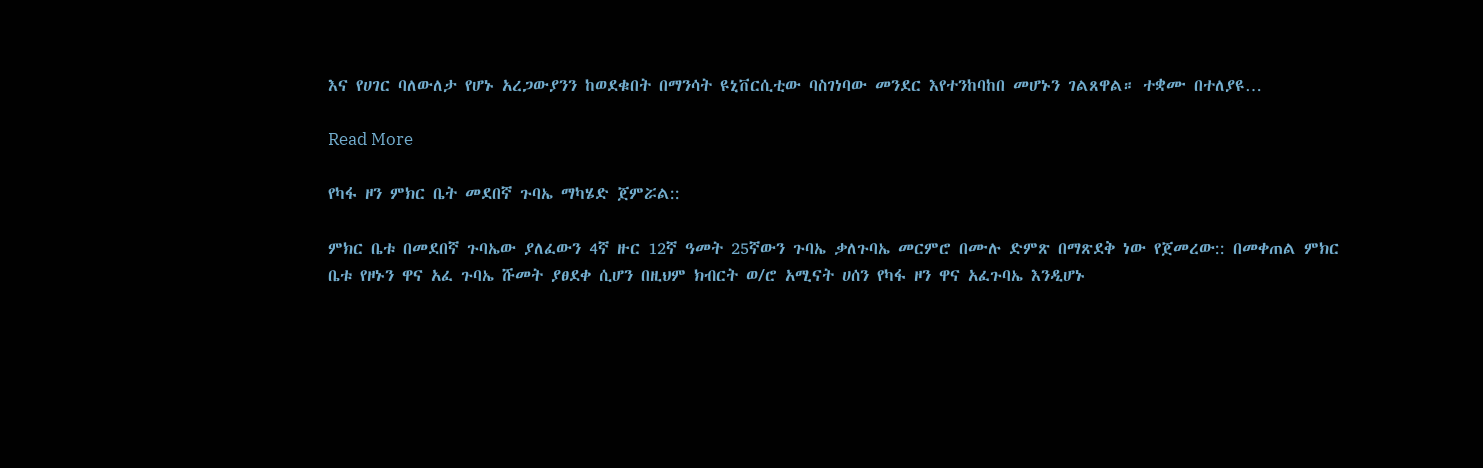እና የሀገር ባለውለታ የሆኑ አረጋውያንን ከወደቁበት በማንሳት ዩኒቨርሲቲው ባስገነባው መንደር እየተንከባከበ መሆኑን ገልጸዋል። ተቋሙ በተለያዩ…

Read More

የካፋ ዞን ምክር ቤት መደበኛ ጉባኤ ማካሄድ ጀምሯል::

ምክር ቤቱ በመደበኛ ጉባኤው ያለፈውን 4ኛ ዙር 12ኛ ዓመት 25ኛውን ጉባኤ ቃለጉባኤ መርምሮ በሙሉ ድምጽ በማጽደቅ ነው የጀመረው:: በመቀጠል ምክር ቤቱ የዞኑን ዋና አፈ ጉባኤ ሹመት ያፀደቀ ሲሆን በዚህም ክብርት ወ/ሮ አሚናት ሀሰን የካፋ ዞን ዋና አፈጉባኤ እንዲሆኑ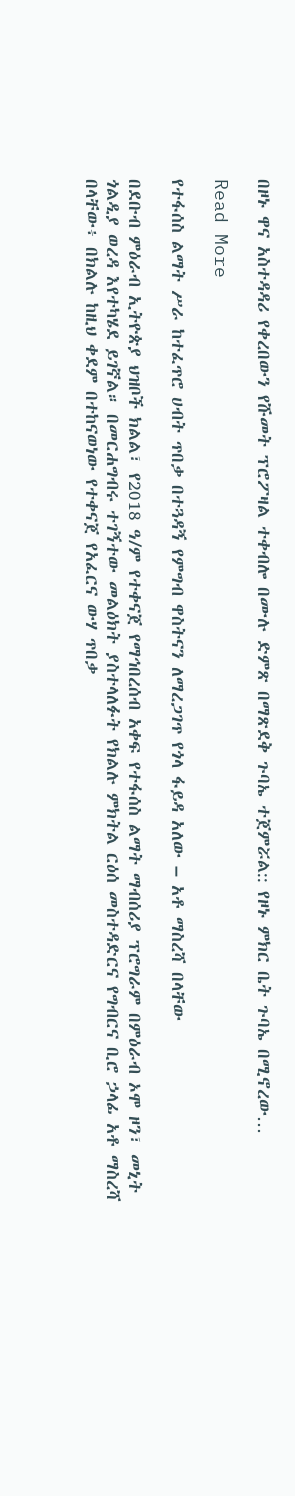በዞኑ ዋና አስተዳዳሪ የቀረበውን የሹመት ፕሮፖዛል ተቀብሎ በሙሉ ድምጽ በማጽደቅ ጉባኤ ተጀምሯል:: የዞኑ ምክር ቤት ጉባኤ በሚኖረው…

Read More

የተፋሰስ ልማት ሥራ ከተፈጥሮ ሀብት ጥበቃ በተጓዳኝ የምግብ ዋስትናን ለማረጋገጥ የጎላ ፋይዳ አለው – አቶ ማስረሻ በላቸው

በደቡብ ምዕራብ ኢትዮጵያ ህዝቦች ክልል፣ የ2018 ዓ/ም የተቀናጀ የማኅበረሰብ አቀፍ የተፋሰስ ልማት ማብሰሪያ ፕሮግራም በምዕራብ ኦሞ ዞን፣ መኒት ጎልዲያ ወረዳ እየተካሄደ ይገኛል። በመርሐግብሩ ተገኝተው መልዕክት ያስተላለፉት የክልሉ ምክትል ርዕሰ መስተዳድርና የግብርና ቢሮ ኃላፊ አቶ ማስረሻ በላቸው፥ በክልሉ ከዚህ ቀደም በተከናወነው የተቀናጀ የአፈርና ውሃ ጥበቃ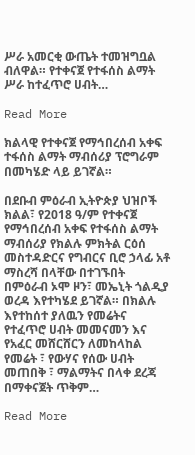ሥራ አመርቂ ውጤት ተመዝግቧል ብለዋል። የተቀናጀ የተፋሰስ ልማት ሥራ ከተፈጥሮ ሀብት…

Read More

ክልላዊ የተቀናጀ የማኅበረሰብ አቀፍ ተፋሰስ ልማት ማብሰሪያ ፕሮግራም በመካሄድ ላይ ይገኛል።

በደቡብ ምዕራብ ኢትዮጵያ ህዝቦች ክልል፣ የ2018 ዓ/ም የተቀናጀ የማኅበረሰብ አቀፍ የተፋሰስ ልማት ማብሰሪያ የክልሉ ምክትል ርዕሰ መስተዳድርና የግብርና ቢሮ ኃላፊ አቶ ማስረሻ በላቸው በተገኙበት በምዕራብ ኦሞ ዞን፣ መኤኒት ጎልዲያ ወረዳ እየተካሄደ ይገኛል። በክልሉ እየተከሰተ ያለዉን የመሬትና የተፈጥሮ ሀብት መመናመን እና የአፈር መሸርሸርን ለመከላከል የመሬት ፣ የውሃና የሰው ሀብት መጠበቅ ፣ ማልማትና በላቀ ደረጃ በማቀናጀት ጥቅም…

Read More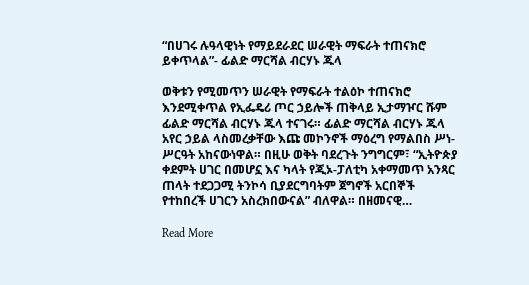“በሀገሩ ሉዓላዊነት የማይደራደር ሠራዊት ማፍራት ተጠናክሮ ይቀጥላል”- ፊልድ ማርሻል ብርሃኑ ጁላ

ወቅቱን የሚመጥን ሠራዊት የማፍራት ተልዕኮ ተጠናክሮ እንደሚቀጥል የኢፌዴሪ ጦር ኃይሎች ጠቅላይ ኢታማዦር ሹም ፊልድ ማርሻል ብርሃኑ ጁላ ተናገሩ። ፊልድ ማርሻል ብርሃኑ ጁላ አየር ኃይል ላስመረቃቸው እጩ መኮንኖች ማዕረግ የማልበስ ሥነ-ሥርዓት አከናውነዋል። በዚሁ ወቅት ባደረጉት ንግግርም፣ “ኢትዮጵያ ቀደምት ሀገር በመሆኗ እና ካላት የጂኦ-ፓለቲካ አቀማመጥ አንጻር ጠላት ተደጋጋሚ ትንኮሳ ቢያደርግባትም ጀግኖች አርበኞች የተከበረች ሀገርን አስረክበውናል” ብለዋል። በዘመናዊ…

Read More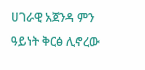ሀገራዊ አጀንዳ ምን ዓይነት ቅርፅ ሊኖረው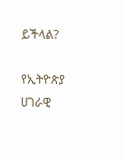ይችላል?

የኢትዮጵያ ሀገራዊ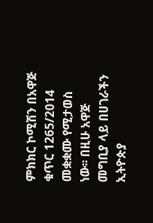ምክክር ኮሚሽን በአዋጅ ቁጥር 1265/2014 መቋቋሙ የሚታወስ ነው፡፡ በዚሁ አዋጅ መግቢያ ላይ በሀገራችን ኢትዮጵያ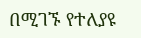በሚገኙ የተለያዩ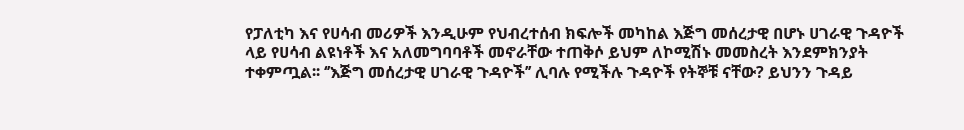የፓለቲካ እና የሀሳብ መሪዎች እንዲሁም የህብረተሰብ ክፍሎች መካከል እጅግ መሰረታዊ በሆኑ ሀገራዊ ጉዳዮች ላይ የሀሳብ ልዩነቶች እና አለመግባባቶች መኖራቸው ተጠቅሶ ይህም ለኮሚሽኑ መመስረት እንደምክንያት ተቀምጧል፡፡ ‘’እጅግ መሰረታዊ ሀገራዊ ጉዳዮች’’ ሊባሉ የሚችሉ ጉዳዮች የትኞቹ ናቸው? ይህንን ጉዳይ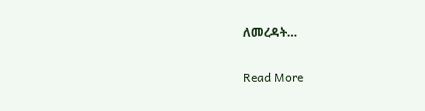ለመረዳት…

Read More